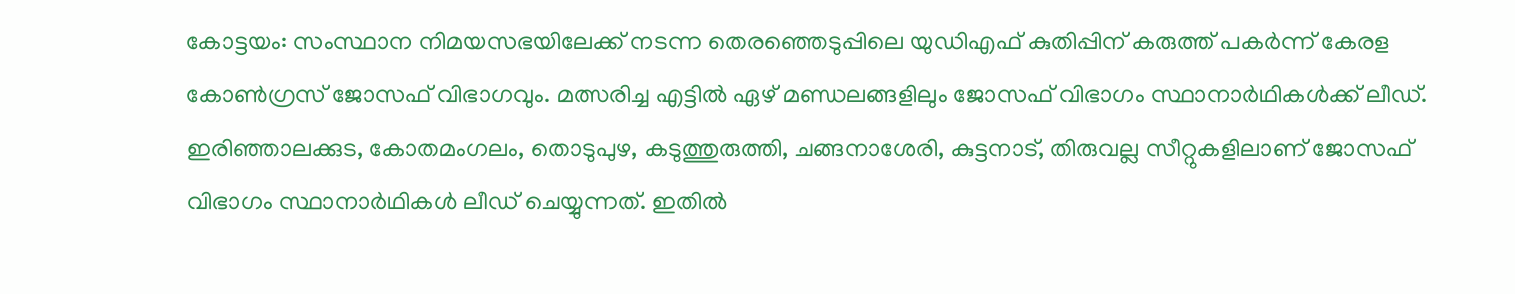കോട്ടയം: സംസ്ഥാന നിമയസഭയിലേക്ക് നടന്ന തെരഞ്ഞെടുപ്പിലെ യുഡിഎഫ് കുതിപ്പിന് കരുത്ത് പകർന്ന് കേരള കോൺഗ്രസ് ജോസഫ് വിഭാഗവും. മത്സരിച്ച എട്ടിൽ ഏഴ് മണ്ഡലങ്ങളിലും ജോസഫ് വിഭാഗം സ്ഥാനാർഥികൾക്ക് ലീഡ്. ഇരിഞ്ഞാലക്കുട, കോതമംഗലം, തൊടുപുഴ, കടുത്തുരുത്തി, ചങ്ങനാശേരി, കുട്ടനാട്, തിരുവല്ല സീറ്റുകളിലാണ് ജോസഫ് വിഭാഗം സ്ഥാനാർഥികൾ ലീഡ് ചെയ്യുന്നത്. ഇതിൽ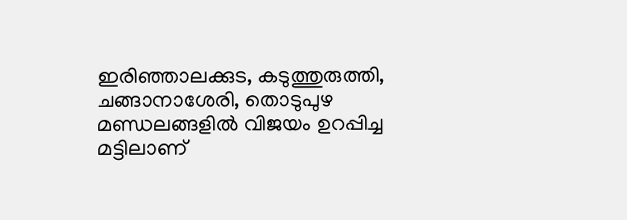ഇരിഞ്ഞാലക്കുട, കടുത്തുരുത്തി, ചങ്ങാനാശേരി, തൊടുപുഴ മണ്ഡലങ്ങളിൽ വിജയം ഉറപ്പിച്ച മട്ടിലാണ്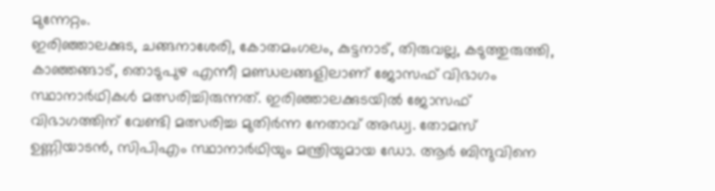മുന്നേറ്റം.
ഇരിഞ്ഞാലക്കുട, ചങ്ങനാശേരി, കോതമംഗലം, കുട്ടനാട്, തിരുവല്ല, കടുത്തുരുത്തി, കാഞ്ഞങ്ങാട്, തൊടുപുഴ എന്നീ മണ്ഡലങ്ങളിലാണ് ജോസഫ് വിഭാഗം സ്ഥാനാർഥികൾ മത്സരിച്ചിരുന്നത്. ഇരിഞ്ഞാലക്കുടയിൽ ജോസഫ് വിഭാഗത്തിന് വേണ്ടി മത്സരിച്ച മുതിർന്ന നേതാവ് അഡ്വ. തോമസ് ഉണ്ണിയാടൻ, സിപിഎം സ്ഥാനാർഥിയും മന്ത്രിയുമായ ഡോ. ആർ ബിന്ദുവിനെ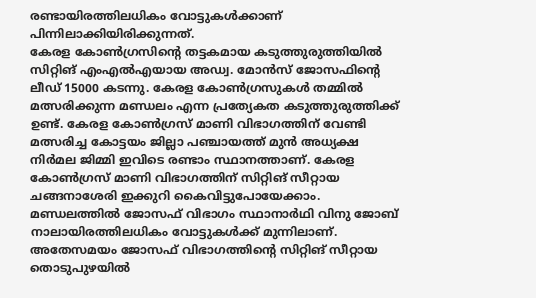രണ്ടായിരത്തിലധികം വോട്ടുകൾക്കാണ് പിന്നിലാക്കിയിരിക്കുന്നത്.
കേരള കോൺഗ്രസിൻ്റെ തട്ടകമായ കടുത്തുരുത്തിയിൽ സിറ്റിങ് എംഎൽഎയായ അഡ്വ. മോൻസ് ജോസഫിൻ്റെ ലീഡ് 15000 കടന്നു. കേരള കോൺഗ്രസുകൾ തമ്മിൽ മത്സരിക്കുന്ന മണ്ഡലം എന്ന പ്രത്യേകത കടുത്തുരുത്തിക്ക് ഉണ്ട്. കേരള കോൺഗ്രസ് മാണി വിഭാഗത്തിന് വേണ്ടി മത്സരിച്ച കോട്ടയം ജില്ലാ പഞ്ചായത്ത് മുൻ അധ്യക്ഷ നിർമല ജിമ്മി ഇവിടെ രണ്ടാം സ്ഥാനത്താണ്. കേരള കോൺഗ്രസ് മാണി വിഭാഗത്തിന് സിറ്റിങ് സീറ്റായ ചങ്ങനാശേരി ഇക്കുറി കൈവിട്ടുപോയേക്കാം. മണ്ഡലത്തിൽ ജോസഫ് വിഭാഗം സ്ഥാനാർഥി വിനു ജോബ് നാലായിരത്തിലധികം വോട്ടുകൾക്ക് മുന്നിലാണ്.
അതേസമയം ജോസഫ് വിഭാഗത്തിൻ്റെ സിറ്റിങ് സീറ്റായ തൊടുപുഴയിൽ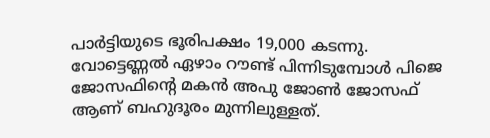പാർട്ടിയുടെ ഭൂരിപക്ഷം 19,000 കടന്നു. വോട്ടെണ്ണൽ ഏഴാം റൗണ്ട് പിന്നിടുമ്പോൾ പിജെ ജോസഫിൻ്റെ മകൻ അപു ജോൺ ജോസഫ് ആണ് ബഹുദൂരം മുന്നിലുള്ളത്.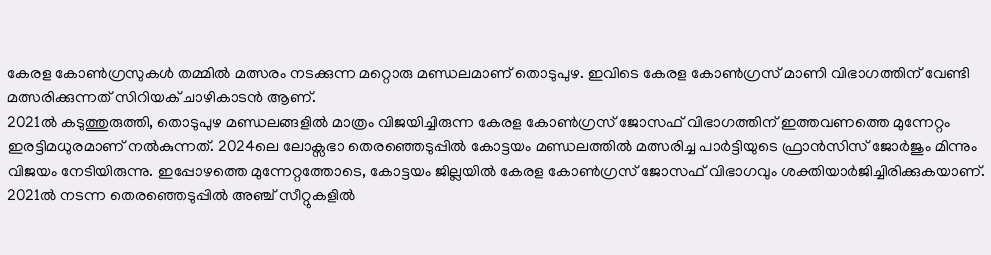കേരള കോൺഗ്രസുകൾ തമ്മിൽ മത്സരം നടക്കുന്ന മറ്റൊരു മണ്ഡലമാണ് തൊടുപുഴ. ഇവിടെ കേരള കോൺഗ്രസ് മാണി വിഭാഗത്തിന് വേണ്ടി മത്സരിക്കുന്നത് സിറിയക് ചാഴികാടൻ ആണ്.
2021ൽ കടുത്തുരുത്തി, തൊടുപുഴ മണ്ഡലങ്ങളിൽ മാത്രം വിജയിച്ചിരുന്ന കേരള കോൺഗ്രസ് ജോസഫ് വിഭാഗത്തിന് ഇത്തവണത്തെ മുന്നേറ്റം ഇരട്ടിമധുരമാണ് നൽകുന്നത്. 2024ലെ ലോക്സഭാ തെരഞ്ഞെടുപ്പിൽ കോട്ടയം മണ്ഡലത്തിൽ മത്സരിച്ച പാർട്ടിയുടെ ഫ്രാൻസിസ് ജോർജും മിന്നും വിജയം നേടിയിരുന്നു. ഇപ്പോഴത്തെ മുന്നേറ്റത്തോടെ, കോട്ടയം ജില്ലയിൽ കേരള കോൺഗ്രസ് ജോസഫ് വിഭാഗവും ശക്തിയാർജിച്ചിരിക്കുകയാണ്.
2021ൽ നടന്ന തെരഞ്ഞെടുപ്പിൽ അഞ്ച് സീറ്റുകളിൽ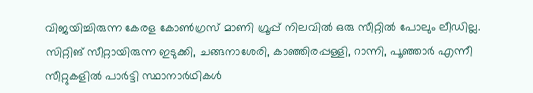വിജയിച്ചിരുന്ന കേരള കോൺഗ്രസ് മാണി ഗ്രൂപ്പ് നിലവിൽ ഒരു സീറ്റിൽ പോലും ലീഡില്ല. സിറ്റിങ് സീറ്റായിരുന്ന ഇടുക്കി, ചങ്ങനാശേരി, കാഞ്ഞിരപ്പള്ളി, റാന്നി, പൂഞ്ഞാർ എന്നീ സീറ്റുകളിൽ പാർട്ടി സ്ഥാനാർഥികൾ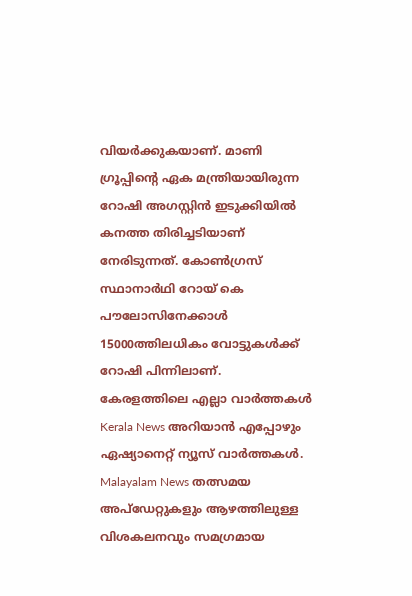വിയർക്കുകയാണ്. മാണി ഗ്രൂപ്പിൻ്റെ ഏക മന്ത്രിയായിരുന്ന റോഷി അഗസ്റ്റിൻ ഇടുക്കിയിൽ കനത്ത തിരിച്ചടിയാണ് നേരിടുന്നത്. കോൺഗ്രസ് സ്ഥാനാർഥി റോയ് കെ പൗലോസിനേക്കാൾ 15000ത്തിലധികം വോട്ടുകൾക്ക് റോഷി പിന്നിലാണ്.
കേരളത്തിലെ എല്ലാ വാർത്തകൾ Kerala News അറിയാൻ എപ്പോഴും ഏഷ്യാനെറ്റ് ന്യൂസ് വാർത്തകൾ. Malayalam News തത്സമയ അപ്ഡേറ്റുകളും ആഴത്തിലുള്ള വിശകലനവും സമഗ്രമായ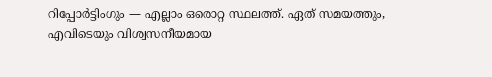റിപ്പോർട്ടിംഗും — എല്ലാം ഒരൊറ്റ സ്ഥലത്ത്. ഏത് സമയത്തും, എവിടെയും വിശ്വസനീയമായ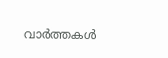വാർത്തകൾ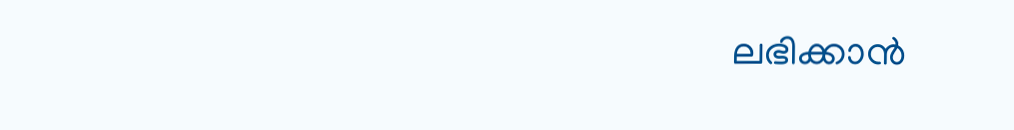ലഭിക്കാൻ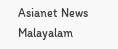Asianet News Malayalam